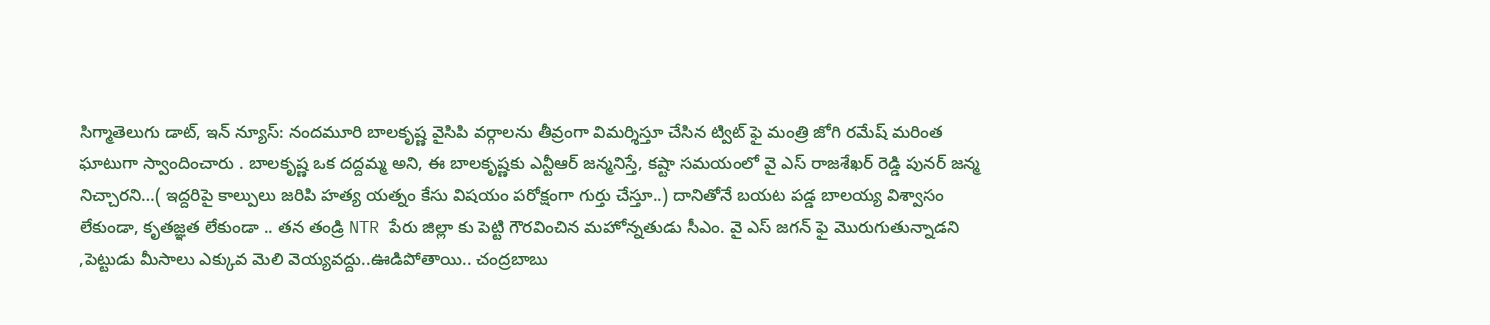సిగ్మాతెలుగు డాట్, ఇన్ న్యూస్: నందమూరి బాలకృష్ణ వైసిపి వర్గాలను తీవ్రంగా విమర్శిస్తూ చేసిన ట్విట్ ఫై మంత్రి జోగి రమేష్ మరింత ఘాటుగా స్వాందించారు . బాలకృష్ణ ఒక దద్దమ్మ అని, ఈ బాలకృష్ణకు ఎన్టీఆర్ జన్మనిస్తే, కష్టా సమయంలో వై ఎస్ రాజశేఖర్ రెడ్డి పునర్ జన్మ నిచ్చారని…( ఇద్దరిపై కాల్పులు జరిపి హత్య యత్నం కేసు విషయం పరోక్షంగా గుర్తు చేస్తూ..) దానితోనే బయట పడ్డ బాలయ్య విశ్వాసం లేకుండా, కృతజ్ఞత లేకుండా .. తన తండ్రి NTR పేరు జిల్లా కు పెట్టి గౌరవించిన మహోన్నతుడు సీఎం. వై ఎస్ జగన్ ఫై మొరుగుతున్నాడని ,పెట్టుడు మీసాలు ఎక్కువ మెలి వెయ్యవద్దు..ఊడిపోతాయి.. చంద్రబాబు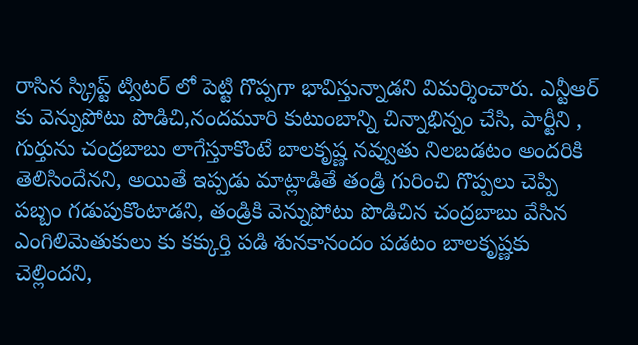రాసిన స్క్రిప్ట్ ట్విటర్ లో పెట్టి గొప్పగా భావిస్తున్నాడని విమర్శించారు. ఎన్టీఆర్ కు వెన్నుపోటు పొడిచి,నందమూరి కుటుంబాన్ని చిన్నాభిన్నం చేసి, పార్టీని , గుర్తును చంద్రబాబు లాగేస్తూకొంటే బాలకృష్ణ నవ్వుతు నిలబడటం అందరికి తెలిసిందేనని, అయితే ఇప్పడు మాట్లాడితే తండ్రి గురించి గొప్పలు చెప్పి పబ్బం గడుపుకొంటాడని, తండ్రికి వెన్నుపోటు పొడిచిన చంద్రబాబు వేసిన ఎంగిలిమెతుకులు కు కక్కుర్తి పడి శునకానందం పడటం బాలకృష్ణకు చెల్లిందని,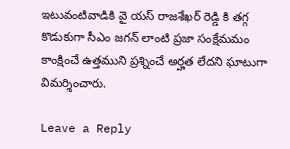ఇటువంటివాడికి వై యస్ రాజశేఖర్ రెడ్డి కి తగ్గ కొడుకుగా సీఎం జగన్ లాంటి ప్రజా సంక్షేమమం కాంక్షించే ఉత్తముని ప్రశ్నించే అర్హత లేదని ఘాటుగా విమర్శించారు.

Leave a Reply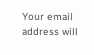Your email address will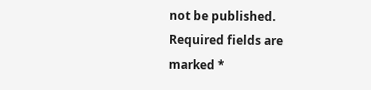not be published. Required fields are marked *